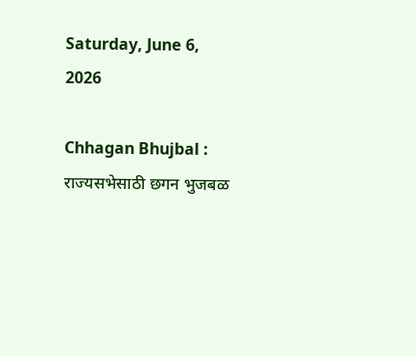Saturday, June 6, 2026

Chhagan Bhujbal : राज्यसभेसाठी छगन भुजबळ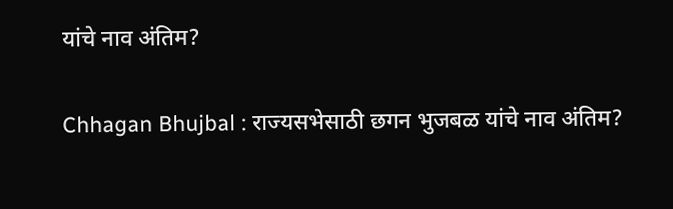यांचे नाव अंतिम?

Chhagan Bhujbal : राज्यसभेसाठी छगन भुजबळ यांचे नाव अंतिम?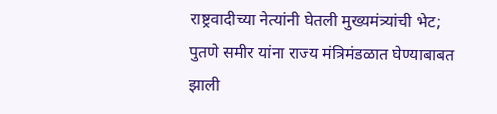राष्ट्रवादीच्या नेत्यांनी घेतली मुख्यमंत्र्यांची भेट; पुतणे समीर यांना राज्य मंत्रिमंडळात घेण्याबाबत झाली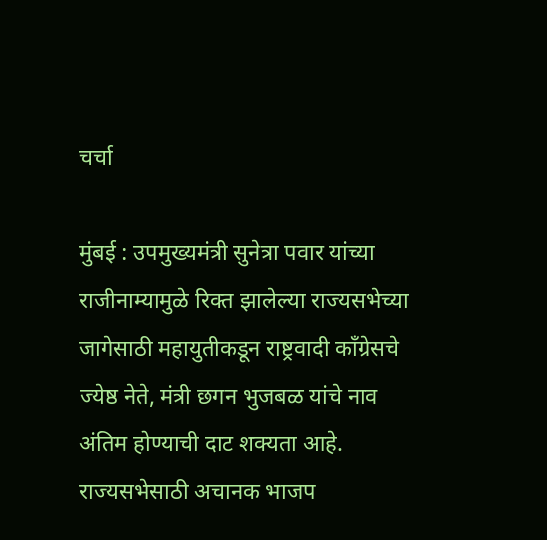चर्चा

मुंबई : उपमुख्यमंत्री सुनेत्रा पवार यांच्या राजीनाम्यामुळे रिक्त झालेल्या राज्यसभेच्या जागेसाठी महायुतीकडून राष्ट्रवादी काँग्रेसचे ज्येष्ठ नेते, मंत्री छगन भुजबळ यांचे नाव अंतिम होण्याची दाट शक्यता आहे. राज्यसभेसाठी अचानक भाजप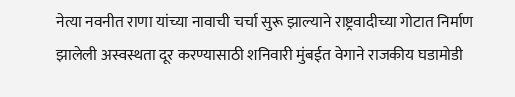नेत्या नवनीत राणा यांच्या नावाची चर्चा सुरू झाल्याने राष्ट्रवादीच्या गोटात निर्माण झालेली अस्वस्थता दूर करण्यासाठी शनिवारी मुंबईत वेगाने राजकीय घडामोडी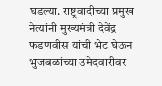घडल्या. राष्ट्रवादीच्या प्रमुख नेत्यांनी मुख्यमंत्री देवेंद्र फडणवीस यांची भेट घेऊन भुजबळांच्या उमेदवारीवर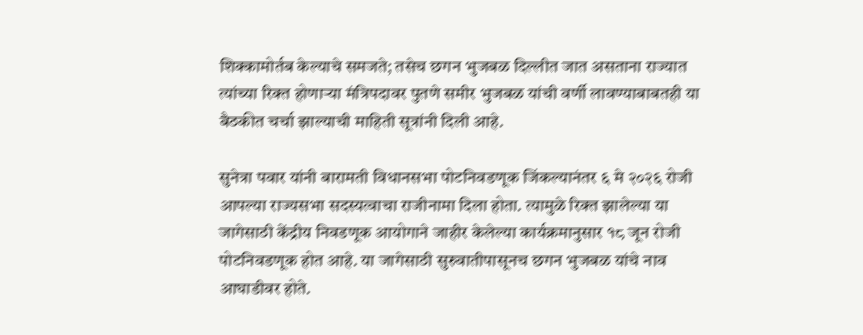शिक्कामोर्तब केल्याचे समजते; तसेच छगन भुजबळ दिल्लीत जात असताना राज्यात त्यांच्या रिक्त होणाऱ्या मंत्रिपदावर पुतणे समीर भुजबळ यांची वर्णी लावण्याबाबतही या बैठकीत चर्चा झाल्याची माहिती सूत्रांनी दिली आहे.

सुनेत्रा पवार यांनी बारामती विधानसभा पोटनिवडणूक जिंकल्यानंतर ६ मे २०२६ रोजी आपल्या राज्यसभा सदस्यत्वाचा राजीनामा दिला होता. त्यामुळे रिक्त झालेल्या या जागेसाठी केंद्रीय निवडणूक आयोगाने जाहीर केलेल्या कार्यक्रमानुसार १८ जून रोजी पोटनिवडणूक होत आहे. या जागेसाठी सुरुवातीपासूनच छगन भुजबळ यांचे नाव आघाडीवर होते.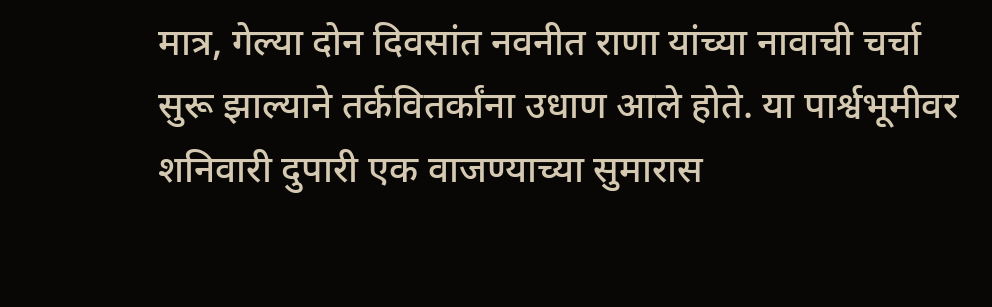मात्र, गेल्या दोन दिवसांत नवनीत राणा यांच्या नावाची चर्चा सुरू झाल्याने तर्कवितर्कांना उधाण आले होते. या पार्श्वभूमीवर शनिवारी दुपारी एक वाजण्याच्या सुमारास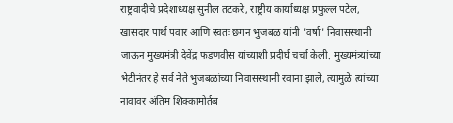राष्ट्रवादीचे प्रदेशाध्यक्ष सुनील तटकरे, राष्ट्रीय कार्याध्यक्ष प्रफुल्ल पटेल, खासदार पार्थ पवार आणि स्वतः छगन भुजबळ यांनी 'वर्षा' निवासस्थानी जाऊन मुख्यमंत्री देवेंद्र फडणवीस यांच्याशी प्रदीर्घ चर्चा केली. मुख्यमंत्र्यांच्या भेटीनंतर हे सर्व नेते भुजबळांच्या निवासस्थानी रवाना झाले, त्यामुळे त्यांच्या नावावर अंतिम शिक्कामोर्तब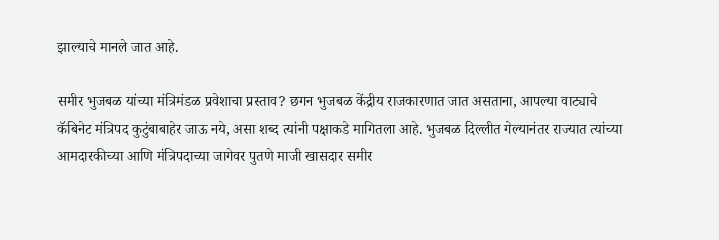झाल्याचे मानले जात आहे.

समीर भुजबळ यांच्या मंत्रिमंडळ प्रवेशाचा प्रस्ताव? छगन भुजबळ केंद्रीय राजकारणात जात असताना, आपल्या वाट्याचे कॅबिनेट मंत्रिपद कुटुंबाबाहेर जाऊ नये, असा शब्द त्यांनी पक्षाकडे मागितला आहे. भुजबळ दिल्लीत गेल्यानंतर राज्यात त्यांच्या आमदारकीच्या आणि मंत्रिपदाच्या जागेवर पुतणे माजी खासदार समीर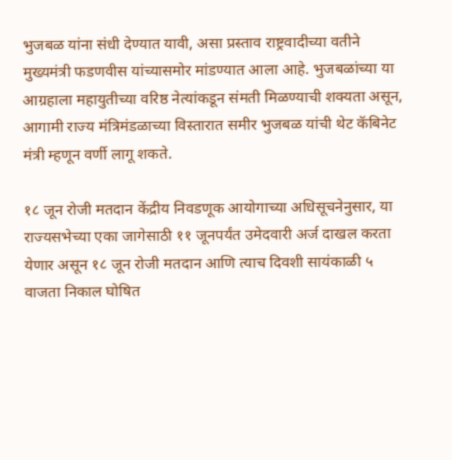भुजबळ यांना संधी देण्यात यावी, असा प्रस्ताव राष्ट्रवादीच्या वतीने मुख्यमंत्री फडणवीस यांच्यासमोर मांडण्यात आला आहे. भुजबळांच्या या आग्रहाला महायुतीच्या वरिष्ठ नेत्यांकडून संमती मिळण्याची शक्यता असून, आगामी राज्य मंत्रिमंडळाच्या विस्तारात समीर भुजबळ यांची थेट कॅबिनेट मंत्री म्हणून वर्णी लागू शकते.

१८ जून रोजी मतदान केंद्रीय निवडणूक आयोगाच्या अधिसूचनेनुसार, या राज्यसभेच्या एका जागेसाठी ११ जूनपर्यंत उमेदवारी अर्ज दाखल करता येणार असून १८ जून रोजी मतदान आणि त्याच दिवशी सायंकाळी ५ वाजता निकाल घोषित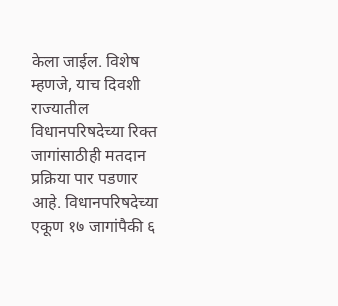केला जाईल. विशेष म्हणजे, याच दिवशी राज्यातील विधानपरिषदेच्या रिक्त जागांसाठीही मतदान प्रक्रिया पार पडणार आहे. विधानपरिषदेच्या एकूण १७ जागांपैकी ६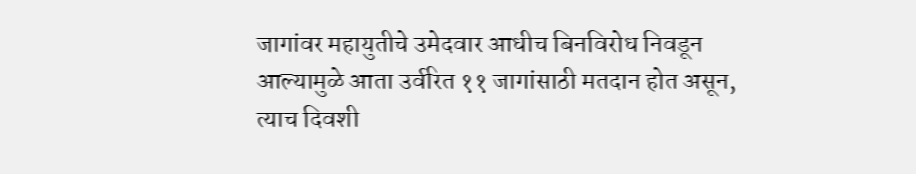जागांवर महायुतीचे उमेदवार आधीच बिनविरोध निवडून आल्यामुळे आता उर्वरित ११ जागांसाठी मतदान होत असून, त्याच दिवशी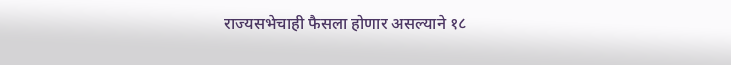राज्यसभेचाही फैसला होणार असल्याने १८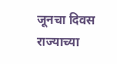जूनचा दिवस राज्याच्या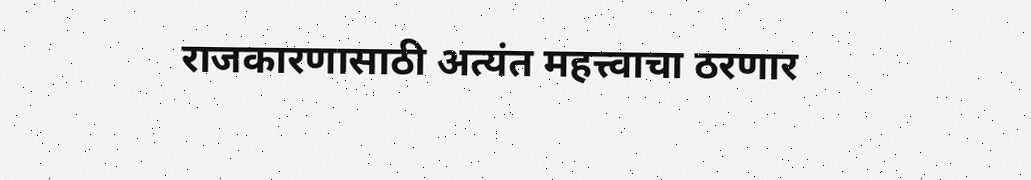राजकारणासाठी अत्यंत महत्त्वाचा ठरणार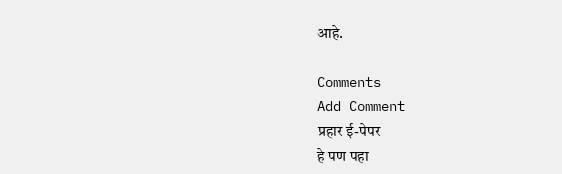आहे.

Comments
Add Comment
प्रहार ई-पेपर
हे पण पहा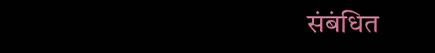संबंधित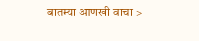बातम्या आणखी वाचा >